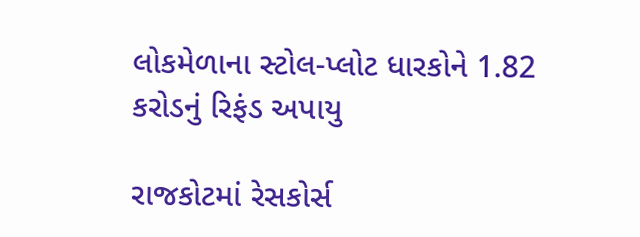લોકમેળાના સ્ટોલ-પ્લોટ ધારકોને 1.82 કરોડનું રિફંડ અપાયુ

રાજકોટમાં રેસકોર્સ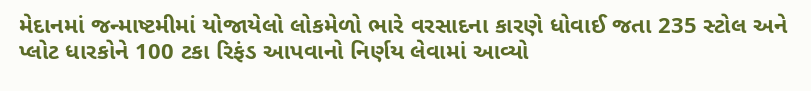મેદાનમાં જન્માષ્ટમીમાં યોજાયેલો લોકમેળો ભારે વરસાદના કારણે ધોવાઈ જતા 235 સ્ટોલ અને પ્લોટ ધારકોને 100 ટકા રિફંડ આપવાનો નિર્ણય લેવામાં આવ્યો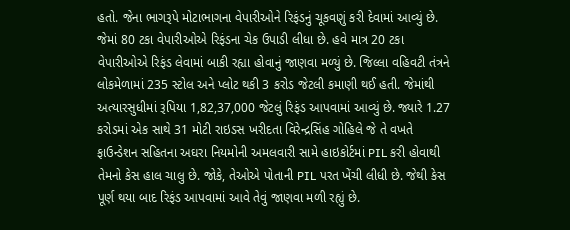હતો. જેના ભાગરૂપે મોટાભાગના વેપારીઓને રિફંડનું ચૂકવણું કરી દેવામાં આવ્યું છે. જેમાં 80 ટકા વેપારીઓએ રિફંડના ચેક ઉપાડી લીધા છે. હવે માત્ર 20 ટકા વેપારીઓએ રિફંડ લેવામાં બાકી રહ્યા હોવાનું જાણવા મળ્યું છે. જિલ્લા વહિવટી તંત્રને લોકમેળામાં 235 સ્ટોલ અને પ્લોટ થકી 3 કરોડ જેટલી કમાણી થઈ હતી. જેમાંથી અત્યારસુધીમાં રૂપિયા 1,82,37,000 જેટલું રિફંડ આપવામાં આવ્યું છે. જ્યારે 1.27 કરોડમાં એક સાથે 31 મોટી રાઇડસ ખરીદતા વિરેન્દ્રસિંહ ગોહિલે જે તે વખતે ફાઉન્ડેશન સહિતના અઘરા નિયમોની અમલવારી સામે હાઇકોર્ટમાં PIL કરી હોવાથી તેમનો કેસ હાલ ચાલુ છે. જોકે, તેઓએ પોતાની PIL પરત ખેંચી લીધી છે. જેથી કેસ પૂર્ણ થયા બાદ રિફંડ આપવામાં આવે તેવું જાણવા મળી રહ્યું છે.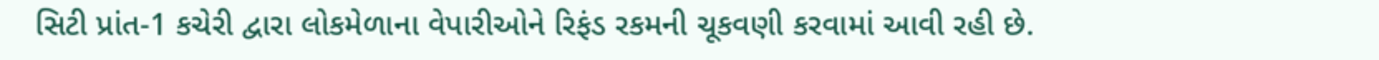સિટી પ્રાંત-1 કચેરી દ્વારા લોકમેળાના વેપારીઓને રિફંડ રકમની ચૂકવણી કરવામાં આવી રહી છે.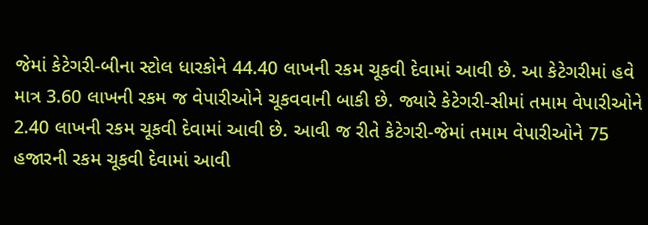જેમાં કેટેગરી-બીના સ્ટોલ ધારકોને 44.40 લાખની રકમ ચૂકવી દેવામાં આવી છે. આ કેટેગરીમાં હવે માત્ર 3.60 લાખની રકમ જ વેપારીઓને ચૂકવવાની બાકી છે. જ્યારે કેટેગરી-સીમાં તમામ વેપારીઓને 2.40 લાખની રકમ ચૂકવી દેવામાં આવી છે. આવી જ રીતે કેટેગરી-જેમાં તમામ વેપારીઓને 75 હજારની રકમ ચૂકવી દેવામાં આવી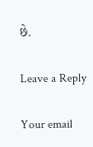છે.

Leave a Reply

Your email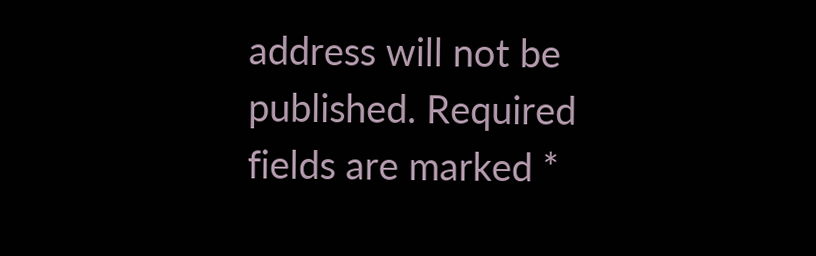address will not be published. Required fields are marked *